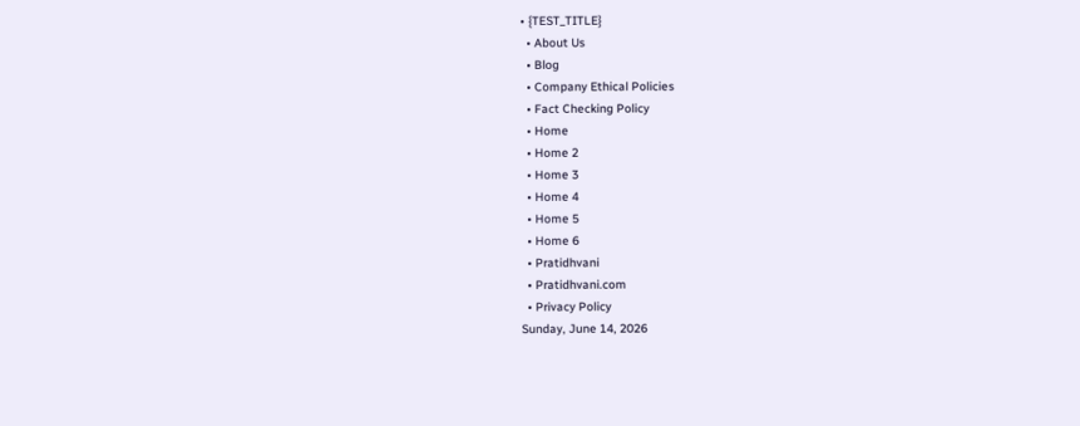• {TEST_TITLE}
  • About Us
  • Blog
  • Company Ethical Policies
  • Fact Checking Policy
  • Home
  • Home 2
  • Home 3
  • Home 4
  • Home 5
  • Home 6
  • Pratidhvani
  • Pratidhvani.com
  • Privacy Policy
Sunday, June 14, 2026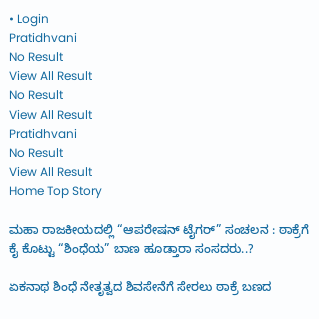• Login
Pratidhvani
No Result
View All Result
No Result
View All Result
Pratidhvani
No Result
View All Result
Home Top Story

ಮಹಾ ರಾಜಕೀಯದಲ್ಲಿ “ಆಪರೇಷನ್‌ ಟೈಗರ್‌” ಸಂಚಲನ : ಠಾಕ್ರೆಗೆ ಕೈ ಕೊಟ್ಟು “ಶಿಂಧೆಯ” ಬಾಣ ಹೂಡ್ತಾರಾ ಸಂಸದರು..?

ಏಕನಾಥ ಶಿಂಧೆ ನೇತೃತ್ವದ ಶಿವಸೇನೆಗೆ ಸೇರಲು ಠಾಕ್ರೆ ಬಣದ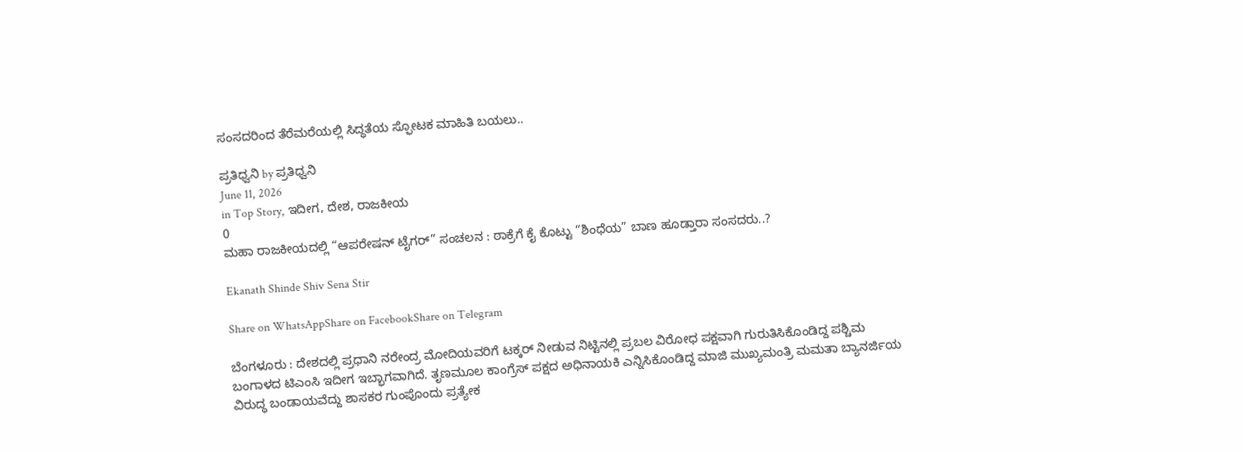ಸಂಸದರಿಂದ ತೆರೆಮರೆಯಲ್ಲಿ ಸಿದ್ಧತೆಯ ಸ್ಫೋಟಕ ಮಾಹಿತಿ ಬಯಲು..

ಪ್ರತಿಧ್ವನಿ by ಪ್ರತಿಧ್ವನಿ
June 11, 2026
in Top Story, ಇದೀಗ, ದೇಶ, ರಾಜಕೀಯ
0
ಮಹಾ ರಾಜಕೀಯದಲ್ಲಿ “ಆಪರೇಷನ್‌ ಟೈಗರ್‌” ಸಂಚಲನ : ಠಾಕ್ರೆಗೆ ಕೈ ಕೊಟ್ಟು “ಶಿಂಧೆಯ” ಬಾಣ ಹೂಡ್ತಾರಾ ಸಂಸದರು..?

Ekanath Shinde Shiv Sena Stir

Share on WhatsAppShare on FacebookShare on Telegram

ಬೆಂಗಳೂರು : ದೇಶದಲ್ಲಿ ಪ್ರಧಾನಿ ನರೇಂದ್ರ ಮೋದಿಯವರಿಗೆ ಟಕ್ಕರ್‌ ನೀಡುವ ನಿಟ್ಟಿನಲ್ಲಿ ಪ್ರಬಲ ವಿರೋಧ ಪಕ್ಷವಾಗಿ ಗುರುತಿಸಿಕೊಂಡಿದ್ದ ಪಶ್ಚಿಮ ಬಂಗಾಳದ ಟಿಎಂಸಿ ಇದೀಗ ಇಬ್ಭಾಗವಾಗಿದೆ. ತೃಣಮೂಲ ಕಾಂಗ್ರೆಸ್‌ ಪಕ್ಷದ ಅಧಿನಾಯಕಿ ಎನ್ನಿಸಿಕೊಂಡಿದ್ದ ಮಾಜಿ ಮುಖ್ಯಮಂತ್ರಿ ಮಮತಾ ಬ್ಯಾನರ್ಜಿಯ ವಿರುದ್ಧ ಬಂಡಾಯವೆದ್ದು ಶಾಸಕರ ಗುಂಪೊಂದು ಪ್ರತ್ಯೇಕ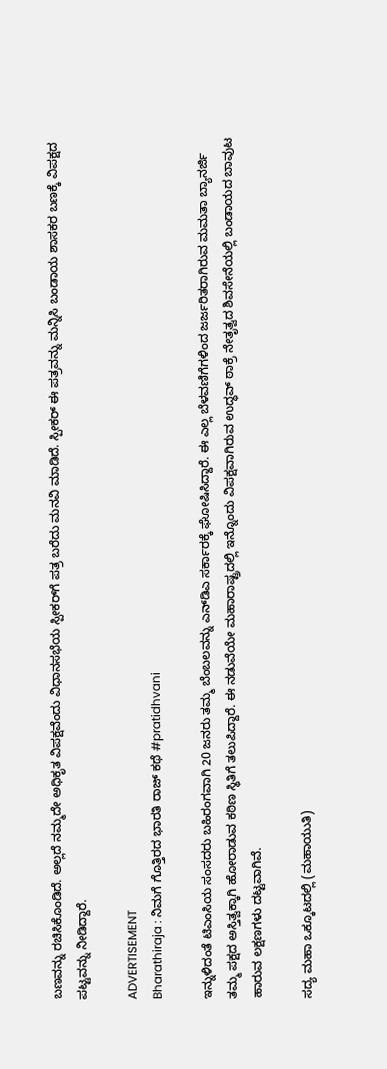ಬಣವನ್ನು ರಚಿಸಿಕೊಂಡಿದೆ. ಅಲ್ಲದೆ ನಮ್ಮದೇ ಅಧಿಕೃತ ವಿಪಕ್ಷವೆಂದು ವಿಧಾನಸಭೆಯ ಸ್ಪೀಕರ್‌ಗೆ ಪತ್ರ ಬರೆದು ಮನವಿ ಮಾಡಿದೆ. ಸ್ಪೀಕರ್‌ ಈ ಪತ್ರವನ್ನು ಮನ್ನಿಸಿ ಬಂಡಾಯ ಶಾಸಕರ ಬಣಕ್ಕೆ ವಿಪಕ್ಷದ ಪಟ್ಟವನ್ನು ನೀಡಿದ್ದಾರೆ.

ADVERTISEMENT
Bharathiraja : ನಿಮಗೆ ಗೊತ್ತಿರದ ಭಾರತಿ ರಾಜ್ ಕಥೆ #pratidhvani

ಇನ್ನುಳಿದಂತೆ ಟಿಎಂಸಿಯ ಸಂಸದರು ಬಹಿರಂಗವಾಗಿ 20 ಜನರು ತಮ್ಮ ಬೆಂಬಲವನ್ನು ಎನ್‌ಡಿಎ ಸರ್ಕಾರಕ್ಕೆ ಘೋಷಿಸಿದ್ದಾರೆ. ಈ ಎಲ್ಲ ಬೆಳವಣಿಗೆಗಳಿಂದ ಜರ್ಜರಿತರಾಗಿರುವ ಮಮತಾ ಬ್ಯಾನರ್ಜಿ ತಮ್ಮ ಪಕ್ಷದ ಅಸ್ತಿತ್ವಕ್ಕಾಗಿ ಹೋರಾಡುವ ಕಠಿಣ ಸ್ಥಿತಿಗೆ ತಲುಪಿದ್ದಾರೆ. ಈ ನಡುವೆಯೇ ಮಹಾರಾಷ್ಟ್ರದಲ್ಲಿ ಇನ್ನೊಂದು ವಿಪಕ್ಷವಾಗಿರುವ ಉದ್ಧವ್‌ ಠಾಕ್ರೆ ನೇತೃತ್ವದ ಶಿವಸೇನೆಯಲ್ಲಿ ಬಂಡಾಯದ ಬಾವುಟ ಹಾರುವ ಲಕ್ಷಣಗಳು ದಟ್ಟವಾಗಿವೆ.

ಸದ್ಯ ಮಹಾ ಒಕ್ಕೂಟದಲ್ಲಿ (ಮಹಾಯುತಿ)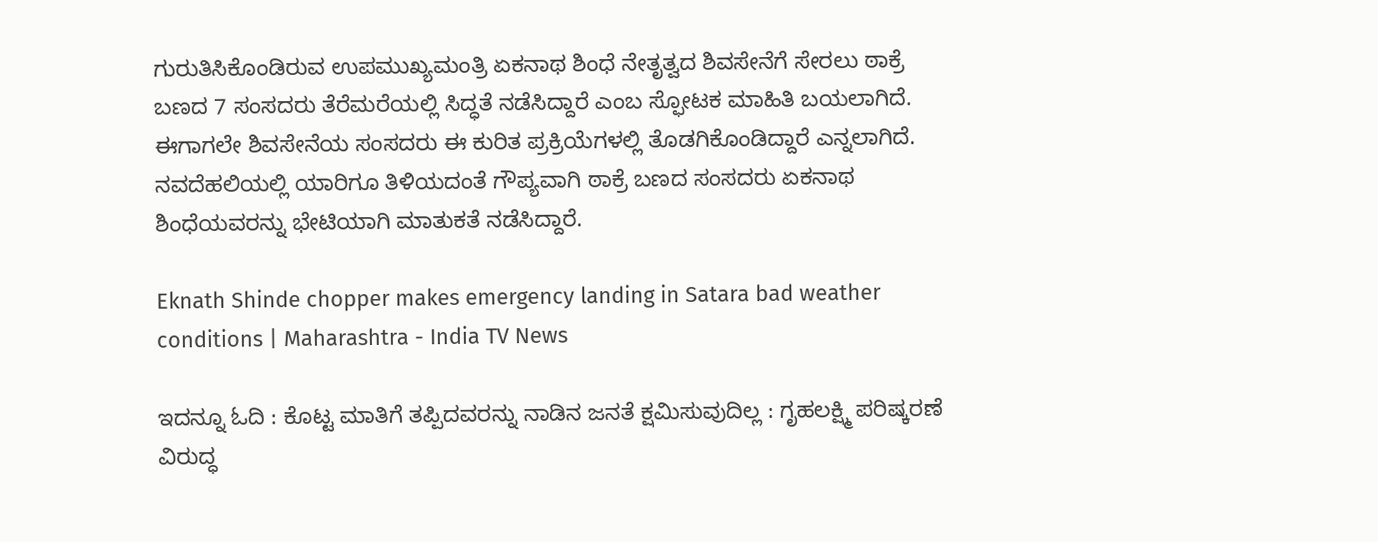ಗುರುತಿಸಿಕೊಂಡಿರುವ ಉಪಮುಖ್ಯಮಂತ್ರಿ ಏಕನಾಥ ಶಿಂಧೆ ನೇತೃತ್ವದ ಶಿವಸೇನೆಗೆ ಸೇರಲು ಠಾಕ್ರೆ ಬಣದ 7 ಸಂಸದರು ತೆರೆಮರೆಯಲ್ಲಿ ಸಿದ್ಧತೆ ನಡೆಸಿದ್ದಾರೆ ಎಂಬ ಸ್ಫೋಟಕ ಮಾಹಿತಿ ಬಯಲಾಗಿದೆ. ಈಗಾಗಲೇ ಶಿವಸೇನೆಯ ಸಂಸದರು ಈ ಕುರಿತ ಪ್ರಕ್ರಿಯೆಗಳಲ್ಲಿ ತೊಡಗಿಕೊಂಡಿದ್ದಾರೆ ಎನ್ನಲಾಗಿದೆ. ನವದೆಹಲಿಯಲ್ಲಿ ಯಾರಿಗೂ ತಿಳಿಯದಂತೆ ಗೌಪ್ಯವಾಗಿ ಠಾಕ್ರೆ ಬಣದ ಸಂಸದರು ಏಕನಾಥ ಶಿಂಧೆಯವರನ್ನು ಭೇಟಿಯಾಗಿ ಮಾತುಕತೆ ನಡೆಸಿದ್ದಾರೆ.

Eknath Shinde chopper makes emergency landing in Satara bad weather  conditions | Maharashtra - India TV News

ಇದನ್ನೂ ಓದಿ : ಕೊಟ್ಟ ಮಾತಿಗೆ ತಪ್ಪಿದವರನ್ನು ನಾಡಿನ ಜನತೆ ಕ್ಷಮಿಸುವುದಿಲ್ಲ : ಗೃಹಲಕ್ಷ್ಮಿ ಪರಿಷ್ಕರಣೆ ವಿರುದ್ಧ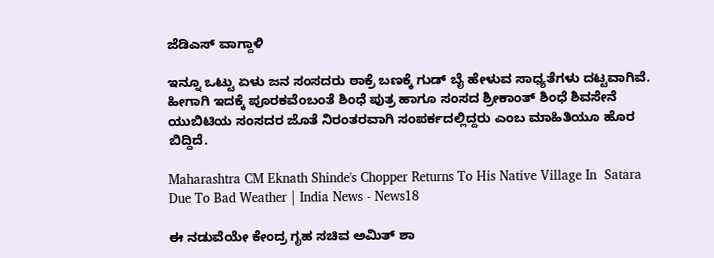ಜೆಡಿಎಸ್‌ ವಾಗ್ದಾಳಿ

ಇನ್ನೂ ಒಟ್ಟು ಏಳು ಜನ ಸಂಸದರು ಠಾಕ್ರೆ ಬಣಕ್ಕೆ ಗುಡ್‌ ಬೈ ಹೇಳುವ ಸಾಧ್ಯತೆಗಳು ದಟ್ಟವಾಗಿವೆ. ಹೀಗಾಗಿ ಇದಕ್ಕೆ ಪೂರಕವೆಂಬಂತೆ ಶಿಂಧೆ ಪುತ್ರ ಹಾಗೂ ಸಂಸದ ಶ್ರೀಕಾಂತ್‌ ಶಿಂಧೆ ಶಿವಸೇನೆ ಯುಬಿಟಿಯ ಸಂಸದರ ಜೊತೆ ನಿರಂತರವಾಗಿ ಸಂಪರ್ಕದಲ್ಲಿದ್ದರು ಎಂಬ ಮಾಹಿತಿಯೂ ಹೊರ ಬಿದ್ದಿದೆ.

Maharashtra CM Eknath Shinde's Chopper Returns To His Native Village In  Satara Due To Bad Weather | India News - News18

ಈ ನಡುವೆಯೇ ಕೇಂದ್ರ ಗೃಹ ಸಚಿವ ಅಮಿತ್‌ ಶಾ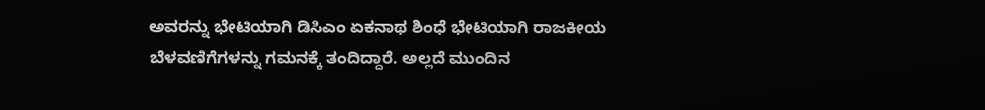ಅವರನ್ನು ಭೇಟಿಯಾಗಿ ಡಿಸಿಎಂ ಏಕನಾಥ ಶಿಂಧೆ ಭೇಟಿಯಾಗಿ ರಾಜಕೀಯ ಬೆಳವಣಿಗೆಗಳನ್ನು ಗಮನಕ್ಕೆ ತಂದಿದ್ದಾರೆ. ಅಲ್ಲದೆ ಮುಂದಿನ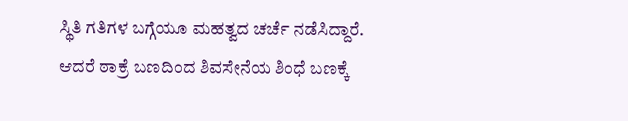ಸ್ಥಿತಿ ಗತಿಗಳ ಬಗ್ಗೆಯೂ ಮಹತ್ವದ ಚರ್ಚೆ ನಡೆಸಿದ್ದಾರೆ. ಆದರೆ ಠಾಕ್ರೆ ಬಣದಿಂದ ಶಿವಸೇನೆಯ ಶಿಂಧೆ ಬಣಕ್ಕೆ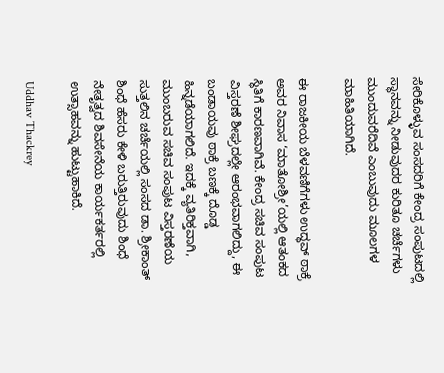ಸೇರಿಕೊಳ್ಳುವ ಸಂಸದರಿಗೆ ಕೇಂದ್ರ ಸಂಪುಟದಲ್ಲಿ ಸ್ಥಾನವನ್ನು ನೀಡುವುದರ ಕುರಿತೂ ಚರ್ಚೆಗಳು ಮುಂದುವರೆದಿವೆ ಎಂಬುವುದು ಮೂಲಗಳ ಮಾಹಿತಿಯಾಗಿದೆ.

ಈ ರಾಜಕೀಯ ಬೆಳವಣಿಗೆಗಳು ಉದ್ಧವ್ ಠಾಕ್ರೆ ಅವರ ನಿವಾಸ ‘ಮಾತೋಶ್ರೀ’ಯಲ್ಲಿ ಆತಂಕದ ಸ್ಥಿತಿಗೆ ಕಾರಣವಾಗಿವೆ. ಕೇಂದ್ರ ಸಚಿವ ಸಂಪುಟ ವಿಸ್ತರಣೆ ಶೀಘ್ರದಲ್ಲೇ ಆರಂಭವಾಗಲಿದ್ದು, ಈ  ಬಂಡಾಯವು ಠಾಕ್ರೆ ಬಣಕ್ಕೆ ದೊಡ್ಡ ಹಿನ್ನಡೆಯಾಗಲಿದೆ. ಇದಕ್ಕೆ ವ್ಯತಿರಿಕ್ತವಾಗಿ, ಮುಂಬರುವ ಸಚಿವ ಸಂಪುಟ ವಿಸ್ತರಣೆಯ ಸುತ್ತಲಿನ ಚರ್ಚೆಯಲ್ಲಿ ಸಂಸದ ಡಾ. ಶ್ರೀಕಾಂತ್ ಶಿಂಧೆ ಹೆಸರು ಕೇಳಿ ಬರುತ್ತಿರುವುದು ಶಿಂಧೆ ನೇತೃತ್ವದ ಶಿವಸೇನೆಯ ಕಾರ್ಯಕರ್ತರಲ್ಲಿ ಉತ್ಸಾಹವನ್ನು ಹುಟ್ಟುಹಾಕಿದೆ.

Uddhav Thackrey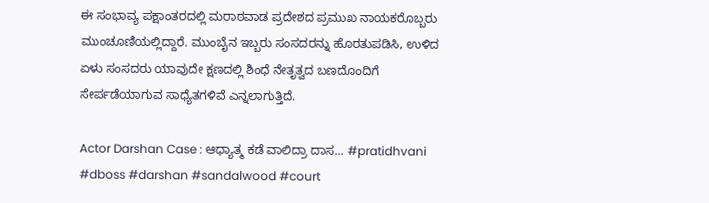ಈ ಸಂಭಾವ್ಯ ಪಕ್ಷಾಂತರದಲ್ಲಿ ಮರಾಠವಾಡ ಪ್ರದೇಶದ ಪ್ರಮುಖ ನಾಯಕರೊಬ್ಬರು ಮುಂಚೂಣಿಯಲ್ಲಿದ್ದಾರೆ. ಮುಂಬೈನ ಇಬ್ಬರು ಸಂಸದರನ್ನು ಹೊರತುಪಡಿಸಿ, ಉಳಿದ ಏಳು ಸಂಸದರು ಯಾವುದೇ ಕ್ಷಣದಲ್ಲಿ ಶಿಂಧೆ ನೇತೃತ್ವದ ಬಣದೊಂದಿಗೆ ಸೇರ್ಪಡೆಯಾಗುವ ಸಾಧ್ಯೆತಗಳಿವೆ ಎನ್ನಲಾಗುತ್ತಿದೆ.

Actor Darshan Case : ಆಧ್ಯಾತ್ಮ ಕಡೆ ವಾಲಿದ್ರಾ ದಾಸ... #pratidhvani #dboss #darshan #sandalwood #court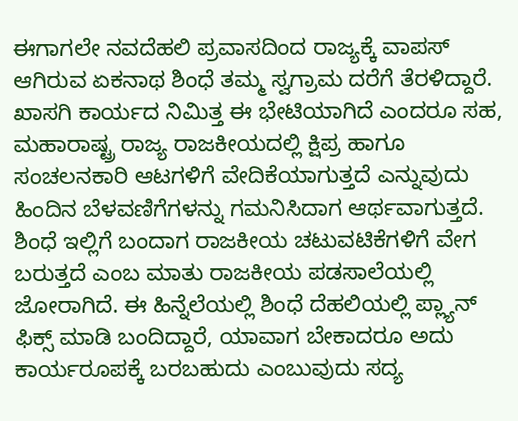ಈಗಾಗಲೇ ನವದೆಹಲಿ ಪ್ರವಾಸದಿಂದ ರಾಜ್ಯಕ್ಕೆ ವಾಪಸ್‌ ಆಗಿರುವ ಏಕನಾಥ ಶಿಂಧೆ ತಮ್ಮ ಸ್ವಗ್ರಾಮ ದರೆಗೆ ತೆರಳಿದ್ದಾರೆ. ಖಾಸಗಿ ಕಾರ್ಯದ ನಿಮಿತ್ತ ಈ ಭೇಟಿಯಾಗಿದೆ ಎಂದರೂ ಸಹ, ಮಹಾರಾಷ್ಟ್ರ ರಾಜ್ಯ ರಾಜಕೀಯದಲ್ಲಿ ಕ್ಷಿಪ್ರ ಹಾಗೂ ಸಂಚಲನಕಾರಿ ಆಟಗಳಿಗೆ ವೇದಿಕೆಯಾಗುತ್ತದೆ ಎನ್ನುವುದು ಹಿಂದಿನ ಬೆಳವಣಿಗೆಗಳನ್ನು ಗಮನಿಸಿದಾಗ ಆರ್ಥವಾಗುತ್ತದೆ. ಶಿಂಧೆ ಇಲ್ಲಿಗೆ ಬಂದಾಗ ರಾಜಕೀಯ ಚಟುವಟಿಕೆಗಳಿಗೆ ವೇಗ ಬರುತ್ತದೆ ಎಂಬ ಮಾತು ರಾಜಕೀಯ ಪಡಸಾಲೆಯಲ್ಲಿ ಜೋರಾಗಿದೆ. ಈ ಹಿನ್ನೆಲೆಯಲ್ಲಿ ಶಿಂಧೆ ದೆಹಲಿಯಲ್ಲಿ ಪ್ಲ್ಯಾನ್‌ ಫಿಕ್ಸ್‌ ಮಾಡಿ ಬಂದಿದ್ದಾರೆ, ಯಾವಾಗ ಬೇಕಾದರೂ ಅದು ಕಾರ್ಯರೂಪಕ್ಕೆ ಬರಬಹುದು ಎಂಬುವುದು ಸದ್ಯ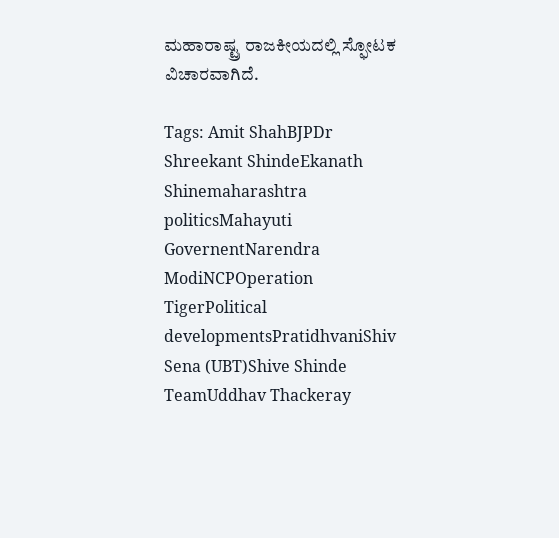ಮಹಾರಾಷ್ಟ್ರ ರಾಜಕೀಯದಲ್ಲಿ ಸ್ಫೋಟಕ ವಿಚಾರವಾಗಿದೆ.

Tags: Amit ShahBJPDr Shreekant ShindeEkanath Shinemaharashtra politicsMahayuti GovernentNarendra ModiNCPOperation TigerPolitical developmentsPratidhvaniShiv Sena (UBT)Shive Shinde TeamUddhav Thackeray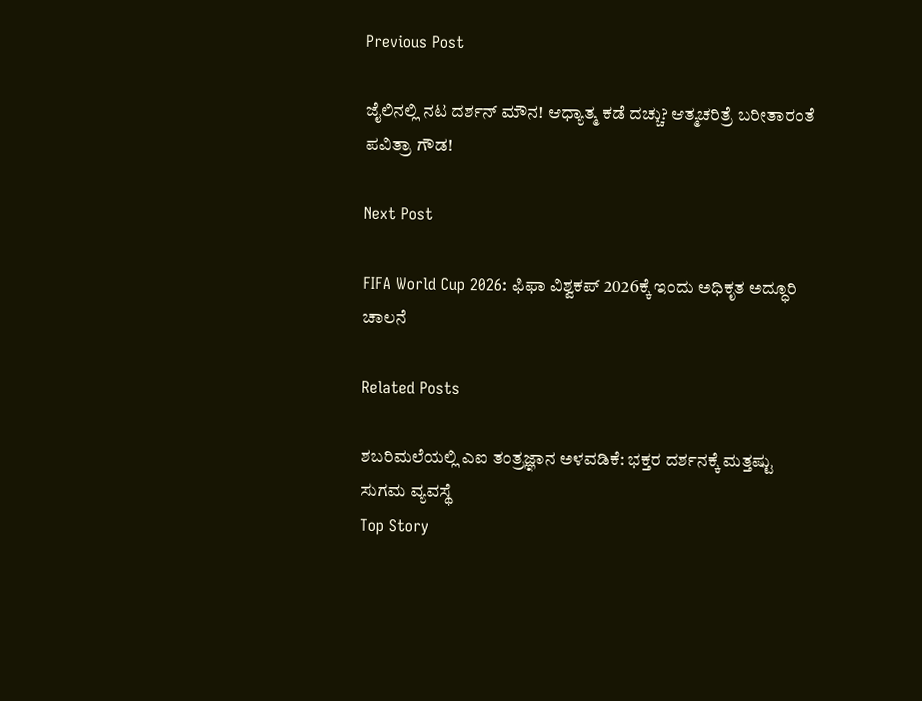Previous Post

ಜೈಲಿನಲ್ಲಿ ನಟ ದರ್ಶನ್ ಮೌನ! ಆಧ್ಯಾತ್ಮ ಕಡೆ ದಚ್ಚು? ಆತ್ಮಚರಿತ್ರೆ ಬರೀತಾರಂತೆ ಪವಿತ್ರಾ ಗೌಡ!

Next Post

FIFA World Cup 2026: ಫಿಫಾ ವಿಶ್ವಕಪ್ 2026ಕ್ಕೆ ಇಂದು ಅಧಿಕೃತ ಅದ್ಧೂರಿ ಚಾಲನೆ

Related Posts

ಶಬರಿಮಲೆಯಲ್ಲಿ ಎಐ ತಂತ್ರಜ್ಞಾನ ಅಳವಡಿಕೆ: ಭಕ್ತರ ದರ್ಶನಕ್ಕೆ ಮತ್ತಷ್ಟು ಸುಗಮ ವ್ಯವಸ್ಥೆ
Top Story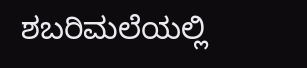ಶಬರಿಮಲೆಯಲ್ಲಿ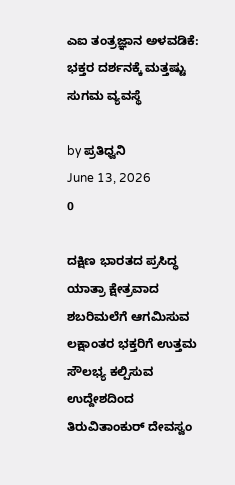ಎಐ ತಂತ್ರಜ್ಞಾನ ಅಳವಡಿಕೆ: ಭಕ್ತರ ದರ್ಶನಕ್ಕೆ ಮತ್ತಷ್ಟು ಸುಗಮ ವ್ಯವಸ್ಥೆ

by ಪ್ರತಿಧ್ವನಿ
June 13, 2026
0

ದಕ್ಷಿಣ ಭಾರತದ ಪ್ರಸಿದ್ಧ ಯಾತ್ರಾ ಕ್ಷೇತ್ರವಾದ ಶಬರಿಮಲೆಗೆ ಆಗಮಿಸುವ ಲಕ್ಷಾಂತರ ಭಕ್ತರಿಗೆ ಉತ್ತಮ ಸೌಲಭ್ಯ ಕಲ್ಪಿಸುವ ಉದ್ದೇಶದಿಂದ ತಿರುವಿತಾಂಕುರ್ ದೇವಸ್ವಂ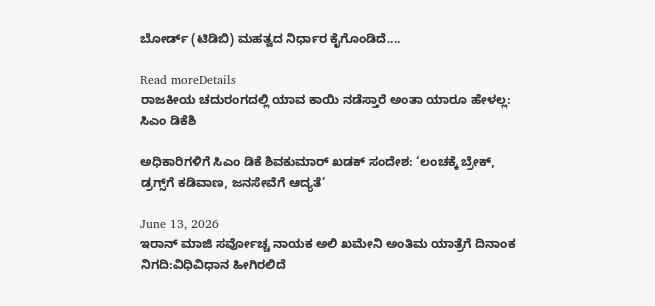ಬೋರ್ಡ್ (ಟಿಡಿಬಿ) ಮಹತ್ವದ ನಿರ್ಧಾರ ಕೈಗೊಂಡಿದೆ....

Read moreDetails
ರಾಜಕೀಯ ಚದುರಂಗದಲ್ಲಿ ಯಾವ ಕಾಯಿ ನಡೆಸ್ತಾರೆ ಅಂತಾ ಯಾರೂ ಹೇಳಲ್ಲ: ಸಿಎಂ ಡಿಕೆಶಿ

ಅಧಿಕಾರಿಗಳಿಗೆ ಸಿಎಂ ಡಿಕೆ ಶಿವಕುಮಾರ್ ಖಡಕ್ ಸಂದೇಶ: ‘ಲಂಚಕ್ಕೆ ಬ್ರೇಕ್, ಡ್ರಗ್ಸ್‌ಗೆ ಕಡಿವಾಣ, ಜನಸೇವೆಗೆ ಆದ್ಯತೆ’

June 13, 2026
ಇರಾನ್ ಮಾಜಿ ಸರ್ವೋಚ್ಚ ನಾಯಕ ಅಲಿ ಖಮೇನಿ ಅಂತಿಮ ಯಾತ್ರೆಗೆ ದಿನಾಂಕ ನಿಗದಿ:ವಿಧಿವಿಧಾನ ಹೀಗಿರಲಿದೆ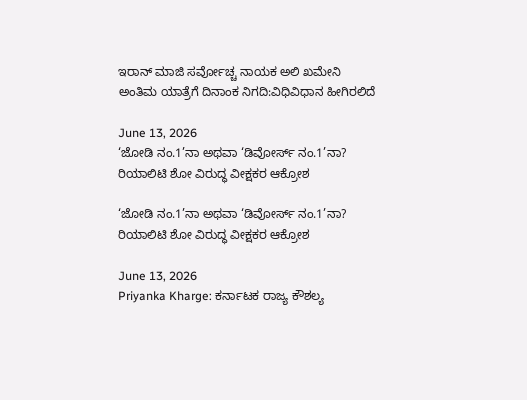ಇರಾನ್ ಮಾಜಿ ಸರ್ವೋಚ್ಚ ನಾಯಕ ಅಲಿ ಖಮೇನಿ ಅಂತಿಮ ಯಾತ್ರೆಗೆ ದಿನಾಂಕ ನಿಗದಿ:ವಿಧಿವಿಧಾನ ಹೀಗಿರಲಿದೆ

June 13, 2026
‘ಜೋಡಿ ನಂ.1’ನಾ ಅಥವಾ ‘ಡಿವೋರ್ಸ್ ನಂ.1’ನಾ? ರಿಯಾಲಿಟಿ ಶೋ ವಿರುದ್ಧ ವೀಕ್ಷಕರ ಆಕ್ರೋಶ

‘ಜೋಡಿ ನಂ.1’ನಾ ಅಥವಾ ‘ಡಿವೋರ್ಸ್ ನಂ.1’ನಾ? ರಿಯಾಲಿಟಿ ಶೋ ವಿರುದ್ಧ ವೀಕ್ಷಕರ ಆಕ್ರೋಶ

June 13, 2026
Priyanka Kharge: ಕರ್ನಾಟಕ ರಾಜ್ಯ ಕೌಶಲ್ಯ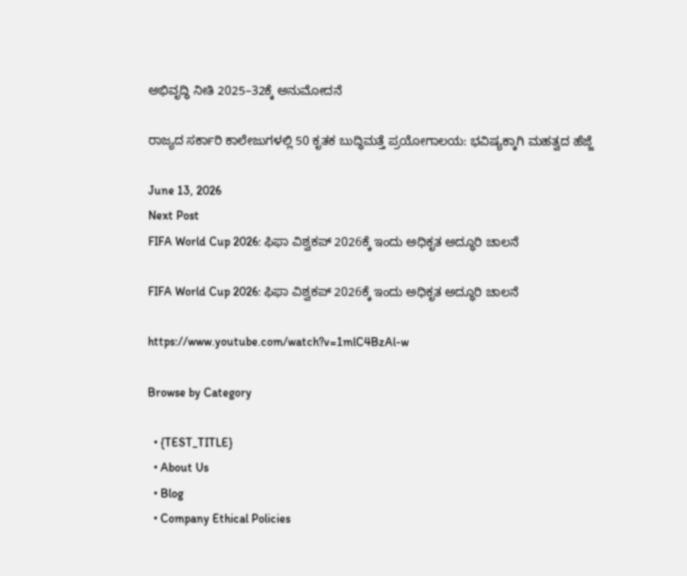ಅಭಿವೃದ್ಧಿ ನೀತಿ 2025–32ಕ್ಕೆ ಅನುಮೋದನೆ

ರಾಜ್ಯದ ಸರ್ಕಾರಿ ಕಾಲೇಜುಗಳಲ್ಲಿ 50 ಕೃತಕ ಬುದ್ಧಿಮತ್ತೆ ಪ್ರಯೋಗಾಲಯ: ಭವಿಷ್ಯಕ್ಕಾಗಿ ಮಹತ್ವದ ಹೆಜ್ಜೆ

June 13, 2026
Next Post
FIFA World Cup 2026: ಫಿಫಾ ವಿಶ್ವಕಪ್ 2026ಕ್ಕೆ ಇಂದು ಅಧಿಕೃತ ಅದ್ಧೂರಿ ಚಾಲನೆ

FIFA World Cup 2026: ಫಿಫಾ ವಿಶ್ವಕಪ್ 2026ಕ್ಕೆ ಇಂದು ಅಧಿಕೃತ ಅದ್ಧೂರಿ ಚಾಲನೆ

https://www.youtube.com/watch?v=1mlC4BzAl-w

Browse by Category

  • {TEST_TITLE}
  • About Us
  • Blog
  • Company Ethical Policies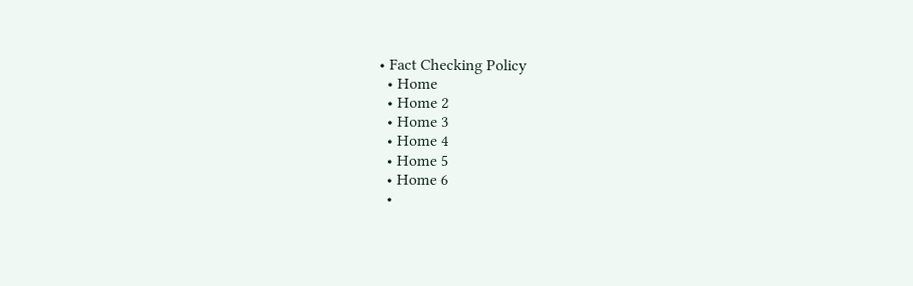• Fact Checking Policy
  • Home
  • Home 2
  • Home 3
  • Home 4
  • Home 5
  • Home 6
  •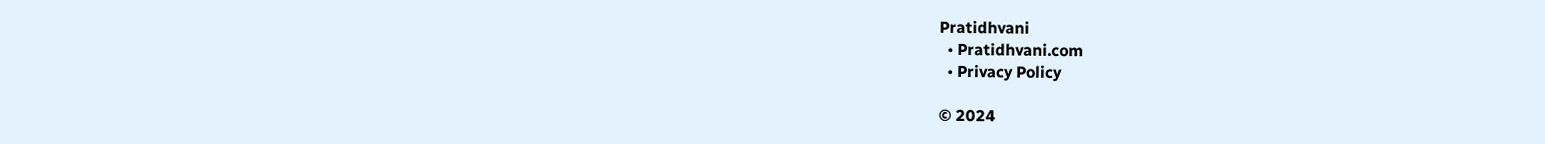Pratidhvani
  • Pratidhvani.com
  • Privacy Policy

© 2024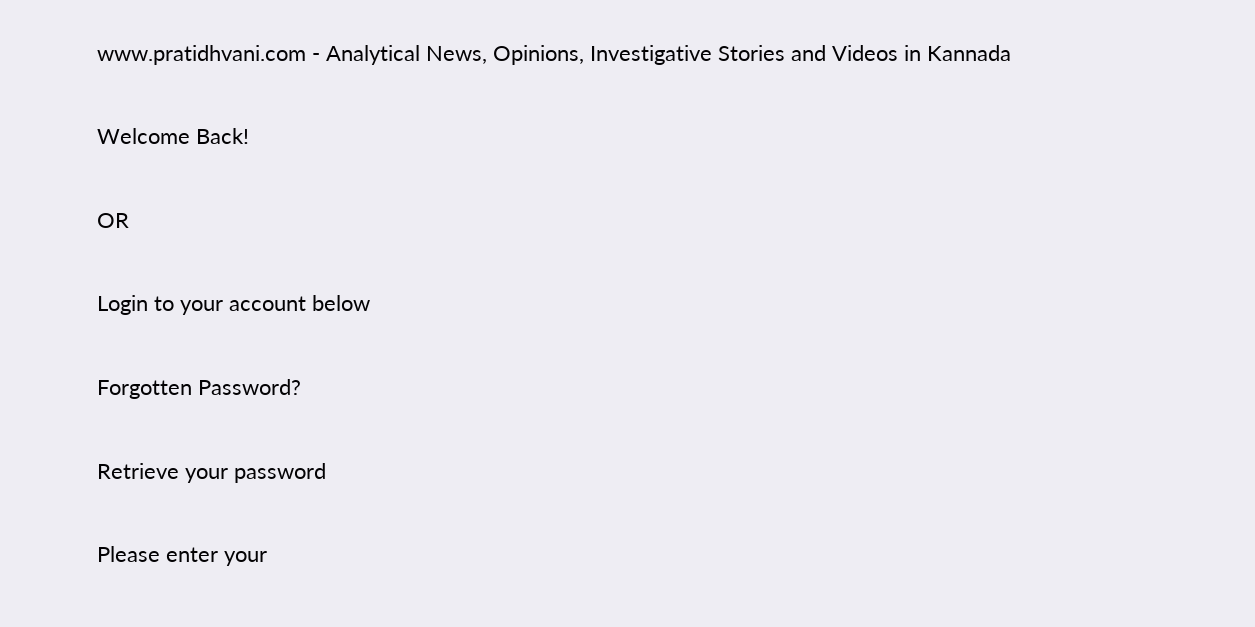www.pratidhvani.com - Analytical News, Opinions, Investigative Stories and Videos in Kannada

Welcome Back!

OR

Login to your account below

Forgotten Password?

Retrieve your password

Please enter your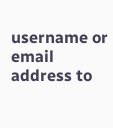username or email address to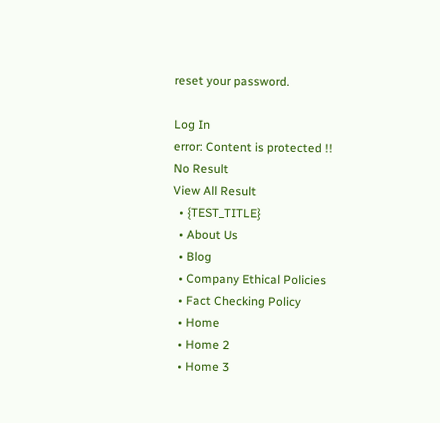reset your password.

Log In
error: Content is protected !!
No Result
View All Result
  • {TEST_TITLE}
  • About Us
  • Blog
  • Company Ethical Policies
  • Fact Checking Policy
  • Home
  • Home 2
  • Home 3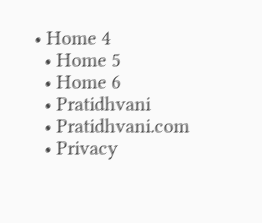• Home 4
  • Home 5
  • Home 6
  • Pratidhvani
  • Pratidhvani.com
  • Privacy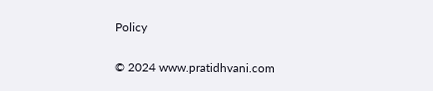Policy

© 2024 www.pratidhvani.com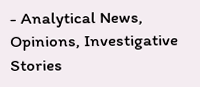- Analytical News, Opinions, Investigative Stories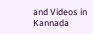and Videos in Kannada